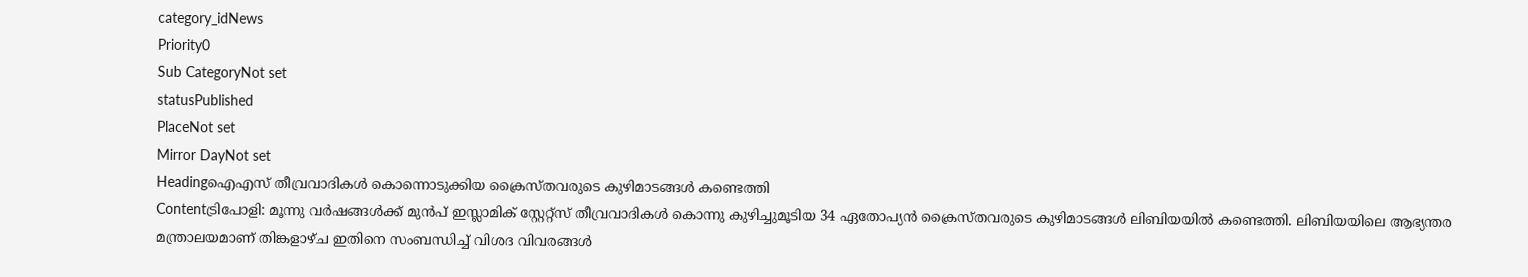category_idNews
Priority0
Sub CategoryNot set
statusPublished
PlaceNot set
Mirror DayNot set
Headingഐ‌എസ് തീവ്രവാദികൾ കൊന്നൊടുക്കിയ ക്രൈസ്തവരുടെ കുഴിമാടങ്ങൾ കണ്ടെത്തി
Contentട്രിപോളി: മൂന്നു വര്‍ഷങ്ങള്‍ക്ക് മുന്‍പ് ഇസ്ലാമിക് സ്റ്റേറ്റ്സ് തീവ്രവാദികൾ കൊന്നു കുഴിച്ചുമൂടിയ 34 ഏതോപ്യൻ ക്രൈസ്തവരുടെ കുഴിമാടങ്ങൾ ലിബിയയിൽ കണ്ടെത്തി. ലിബിയയിലെ ആഭ്യന്തര മന്ത്രാലയമാണ് തിങ്കളാഴ്ച ഇതിനെ സംബന്ധിച്ച് വിശദ വിവരങ്ങൾ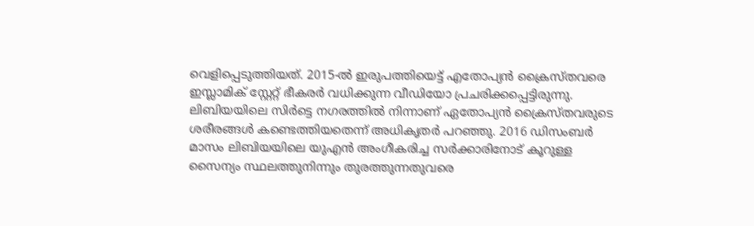വെളിപ്പെടുത്തിയത്. 2015-ൽ ഇരുപത്തിയെട്ട് എതോപ്യൻ ക്രൈസ്തവരെ ഇസ്ലാമിക് സ്റ്റേറ്റ് ഭീകരർ വധിക്കുന്ന വീഡിയോ പ്രചരിക്കപ്പെട്ടിരുന്നു. ലിബിയയിലെ സിർട്ടെ നഗരത്തിൽ നിന്നാണ് ഏതോപ്യൻ ക്രൈസ്തവരുടെ ശരീരങ്ങൾ കണ്ടെത്തിയതെന്ന് അധികൃതർ പറഞ്ഞു. 2016 ഡിസംബർ മാസം ലിബിയയിലെ യുഎൻ അംഗീകരിച്ച സർക്കാരിനോട് കൂറുള്ള സൈന്യം സ്ഥലത്തുനിന്നും തുരത്തുന്നതുവരെ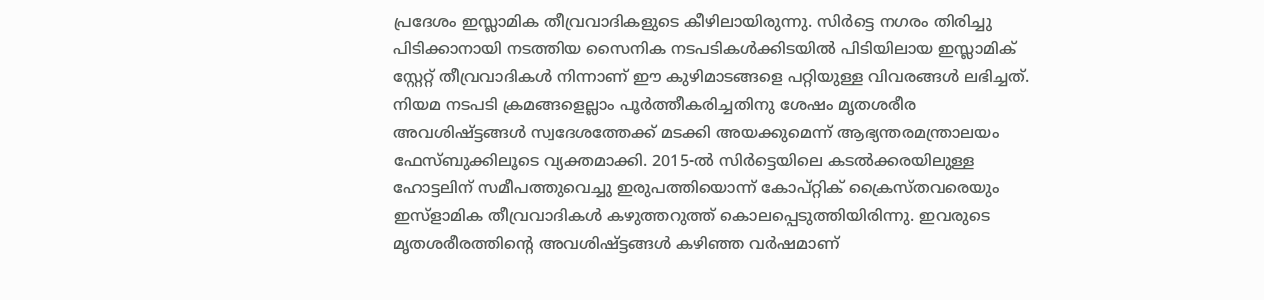പ്രദേശം ഇസ്ലാമിക തീവ്രവാദികളുടെ കീഴിലായിരുന്നു. സിർട്ടെ നഗരം തിരിച്ചു പിടിക്കാനായി നടത്തിയ സൈനിക നടപടികൾക്കിടയിൽ പിടിയിലായ ഇസ്ലാമിക് സ്റ്റേറ്റ് തീവ്രവാദികൾ നിന്നാണ് ഈ കുഴിമാടങ്ങളെ പറ്റിയുള്ള വിവരങ്ങൾ ലഭിച്ചത്. നിയമ നടപടി ക്രമങ്ങളെല്ലാം പൂർത്തീകരിച്ചതിനു ശേഷം മൃതശരീര അവശിഷ്ട്ടങ്ങള്‍ സ്വദേശത്തേക്ക് മടക്കി അയക്കുമെന്ന് ആഭ്യന്തരമന്ത്രാലയം ഫേസ്ബുക്കിലൂടെ വ്യക്തമാക്കി. 2015-ല്‍ സിര്‍ട്ടെയിലെ കടല്‍ക്കരയിലുള്ള ഹോട്ടലിന് സമീപത്തുവെച്ചു ഇരുപത്തിയൊന്ന് കോപ്റ്റിക് ക്രൈസ്തവരെയും ഇസ്ളാമിക തീവ്രവാദികള്‍ കഴുത്തറുത്ത് കൊലപ്പെടുത്തിയിരിന്നു. ഇവരുടെ മൃതശരീരത്തിന്റെ അവശിഷ്ട്ടങ്ങള്‍ കഴിഞ്ഞ വര്‍ഷമാണ്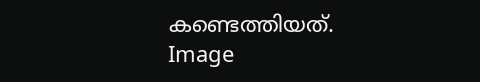കണ്ടെത്തിയത്.
Image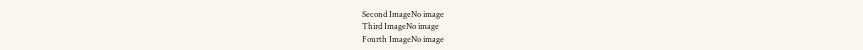Second ImageNo image
Third ImageNo image
Fourth ImageNo image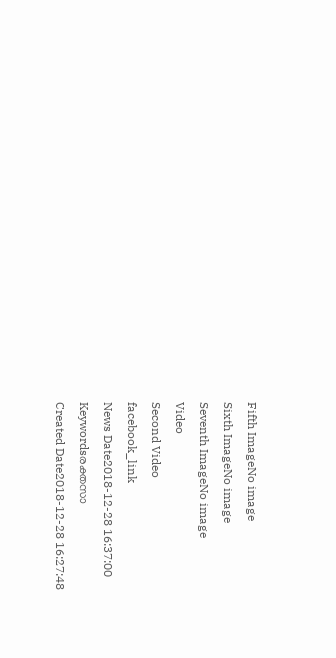Fifth ImageNo image
Sixth ImageNo image
Seventh ImageNo image
Video
Second Video
facebook_link
News Date2018-12-28 16:37:00
Keywordsരക്തസാ
Created Date2018-12-28 16:27:48